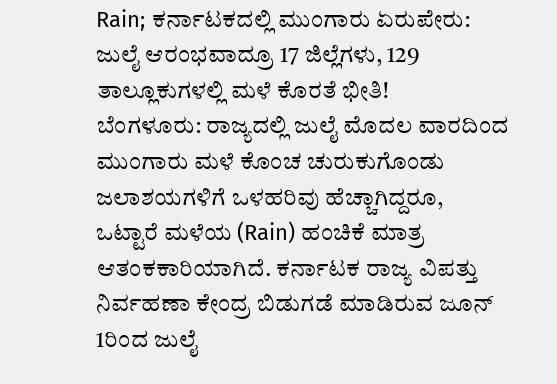Rain; ಕರ್ನಾಟಕದಲ್ಲಿ ಮುಂಗಾರು ಏರುಪೇರು: ಜುಲೈ ಆರಂಭವಾದ್ರೂ 17 ಜಿಲ್ಲೆಗಳು, 129 ತಾಲ್ಲೂಕುಗಳಲ್ಲಿ ಮಳೆ ಕೊರತೆ ಭೀತಿ!
ಬೆಂಗಳೂರು: ರಾಜ್ಯದಲ್ಲಿ ಜುಲೈ ಮೊದಲ ವಾರದಿಂದ ಮುಂಗಾರು ಮಳೆ ಕೊಂಚ ಚುರುಕುಗೊಂಡು ಜಲಾಶಯಗಳಿಗೆ ಒಳಹರಿವು ಹೆಚ್ಚಾಗಿದ್ದರೂ, ಒಟ್ಟಾರೆ ಮಳೆಯ (Rain) ಹಂಚಿಕೆ ಮಾತ್ರ ಆತಂಕಕಾರಿಯಾಗಿದೆ. ಕರ್ನಾಟಕ ರಾಜ್ಯ ವಿಪತ್ತು ನಿರ್ವಹಣಾ ಕೇಂದ್ರ ಬಿಡುಗಡೆ ಮಾಡಿರುವ ಜೂನ್ 1ರಿಂದ ಜುಲೈ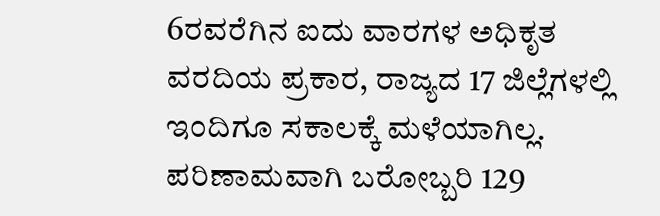6ರವರೆಗಿನ ಐದು ವಾರಗಳ ಅಧಿಕೃತ ವರದಿಯ ಪ್ರಕಾರ, ರಾಜ್ಯದ 17 ಜಿಲ್ಲೆಗಳಲ್ಲಿ ಇಂದಿಗೂ ಸಕಾಲಕ್ಕೆ ಮಳೆಯಾಗಿಲ್ಲ. ಪರಿಣಾಮವಾಗಿ ಬರೋಬ್ಬರಿ 129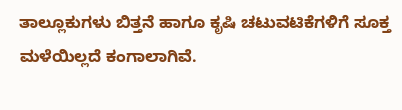ತಾಲ್ಲೂಕುಗಳು ಬಿತ್ತನೆ ಹಾಗೂ ಕೃಷಿ ಚಟುವಟಿಕೆಗಳಿಗೆ ಸೂಕ್ತ ಮಳೆಯಿಲ್ಲದೆ ಕಂಗಾಲಾಗಿವೆ.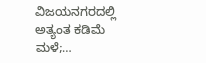ವಿಜಯನಗರದಲ್ಲಿ ಅತ್ಯಂತ ಕಡಿಮೆ ಮಳೆ;…